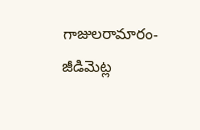గాజులరామారం-జీడిమెట్ల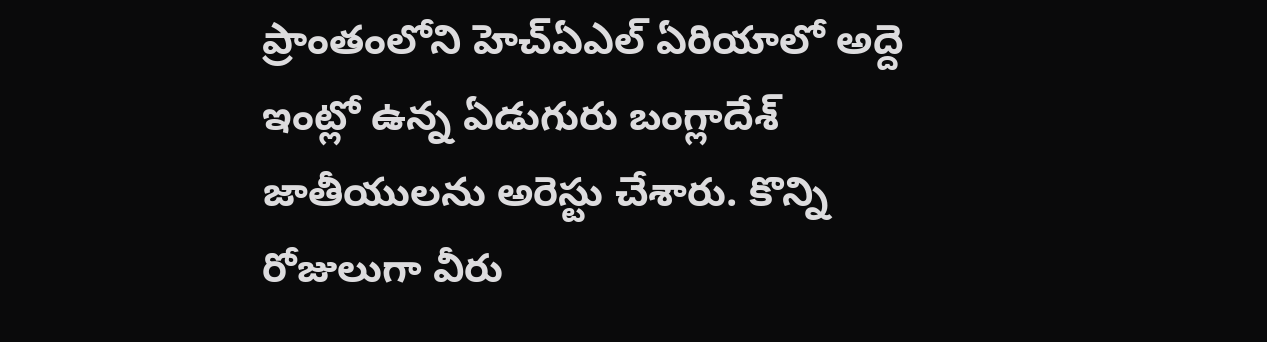ప్రాంతంలోని హెచ్ఏఎల్ ఏరియాలో అద్దె ఇంట్లో ఉన్న ఏడుగురు బంగ్లాదేశ్ జాతీయులను అరెస్టు చేశారు. కొన్ని రోజులుగా వీరు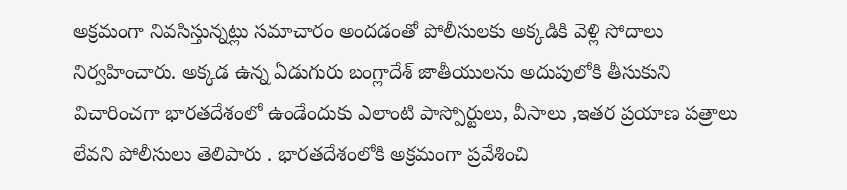అక్రమంగా నివసిస్తున్నట్లు సమాచారం అందడంతో పోలీసులకు అక్కడికి వెళ్లి సోదాలు నిర్వహించారు. అక్కడ ఉన్న ఏడుగురు బంగ్లాదేశ్ జాతీయులను అదుపులోకి తీసుకుని విచారించగా భారతదేశంలో ఉండేందుకు ఎలాంటి పాస్పోర్టులు, వీసాలు ,ఇతర ప్రయాణ పత్రాలు లేవని పోలీసులు తెలిపారు . భారతదేశంలోకి అక్రమంగా ప్రవేశించి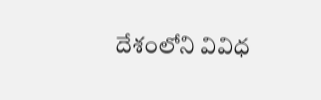దేశంలోని వివిధ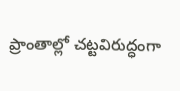ప్రాంతాల్లో చట్టవిరుద్ధంగా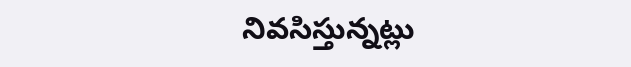నివసిస్తున్నట్లు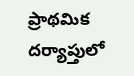ప్రాథమిక దర్యాప్తులో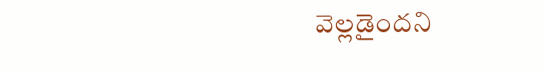వెల్లడైందని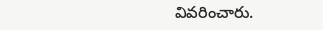వివరించారు.